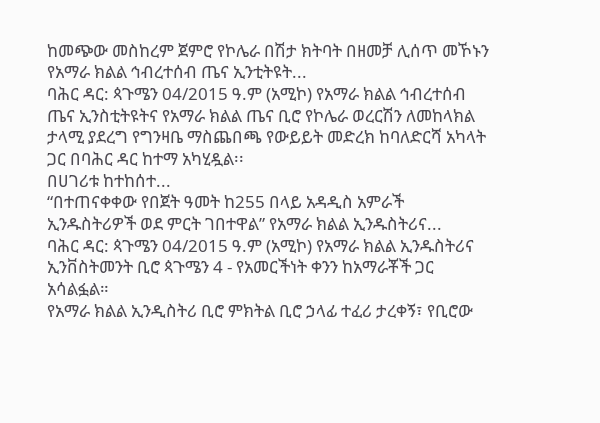ከመጭው መስከረም ጀምሮ የኮሌራ በሽታ ክትባት በዘመቻ ሊሰጥ መኾኑን የአማራ ክልል ኅብረተሰብ ጤና ኢንቲትዩት...
ባሕር ዳር: ጳጉሜን 04/2015 ዓ.ም (አሚኮ) የአማራ ክልል ኅብረተሰብ ጤና ኢንስቲትዩትና የአማራ ክልል ጤና ቢሮ የኮሌራ ወረርሽን ለመከላክል ታላሚ ያደረግ የግንዛቤ ማስጨበጫ የውይይት መድረክ ከባለድርሻ አካላት ጋር በባሕር ዳር ከተማ አካሂዷል፡፡
በሀገሪቱ ከተከሰተ...
“በተጠናቀቀው የበጀት ዓመት ከ255 በላይ አዳዲስ አምራች ኢንዱስትሪዎች ወደ ምርት ገበተዋል” የአማራ ክልል ኢንዱስትሪና...
ባሕር ዳር: ጳጉሜን 04/2015 ዓ.ም (አሚኮ) የአማራ ክልል ኢንዱስትሪና ኢንቨስትመንት ቢሮ ጳጉሜን 4 - የአመርችነት ቀንን ከአማራቾች ጋር አሳልፏል።
የአማራ ክልል ኢንዲስትሪ ቢሮ ምክትል ቢሮ ኃላፊ ተፈሪ ታረቀኝ፣ የቢሮው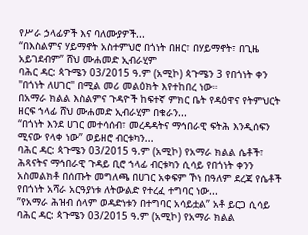የሥራ ኃላፊዎች እና ባለሙያዎች...
“በእስልምና ሃይማኖት አስተምህሮ በጎነት በዘር፣ በሃይማኖት፣ በጊዜ አይገደብም” ሸህ ሙሐመድ ኢብራሂም
ባሕር ዳር: ጳጉሜን 03/2015 ዓ.ም (አሚኮ) ጳጉሜን 3 የበጎነት ቀን "በጎነት ለሀገር" በሚል መሪ መልዕክት እየተከበረ ነው።
በአማራ ክልል እስልምና ጉዳዮች ከፍተኛ ምክር ቤት የዳዕዋና የትምህርት ዘርፍ ኀላፊ ሸህ ሙሐመድ ኢብራሂም በቁራን...
“በጎነት እንደ ሀገር መተሳሰብ፣ መረዳዳትና ማኅበራዊ ፍትሕ እንዲሰፍን ሚናው የላቀ ነው” ወይዘሮ ብርቱካን...
ባሕር ዳር: ጳጉሜን 03/2015 ዓ.ም (አሚኮ) የአማራ ክልል ሴቶች፣ ሕጻናትና ማኅበራዊ ጉዳይ ቢሮ ኀላፊ ብርቱካን ሲሳይ የበጎነት ቀንን አስመልክቶ በሰጡት መግለጫ በሀገር አቀፍም ኾነ በዓለም ደረጃ የሴቶች የበጎነት አሻራ አርዓያነቱ ለትውልድ የተረፈ ተግባር ነው...
”የአማራ ሕዝብ ሰላም ወዳድነቱን በተግባር አሳይቷል” አቶ ይርጋ ሲሳይ
ባሕር ዳር: ጳጉሜን 03/2015 ዓ.ም (አሚኮ) የአማራ ክልል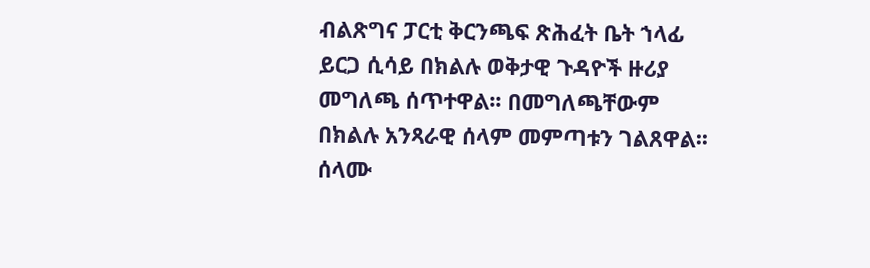ብልጽግና ፓርቲ ቅርንጫፍ ጽሕፈት ቤት ኀላፊ ይርጋ ሲሳይ በክልሉ ወቅታዊ ጉዳዮች ዙሪያ መግለጫ ሰጥተዋል፡፡ በመግለጫቸውም በክልሉ አንጻራዊ ሰላም መምጣቱን ገልጸዋል፡፡ ሰላሙ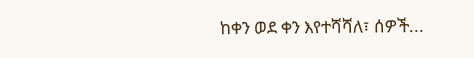ከቀን ወደ ቀን እየተሻሻለ፣ ሰዎች...